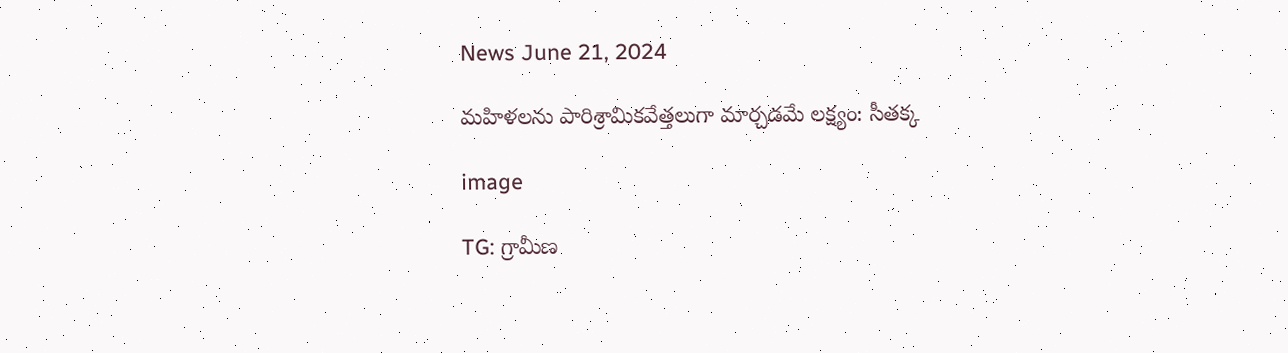News June 21, 2024

మహిళలను పారిశ్రామికవేత్తలుగా మార్చడమే లక్ష్యం: సీతక్క

image

TG: గ్రామీణ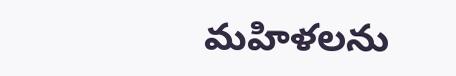మహిళలను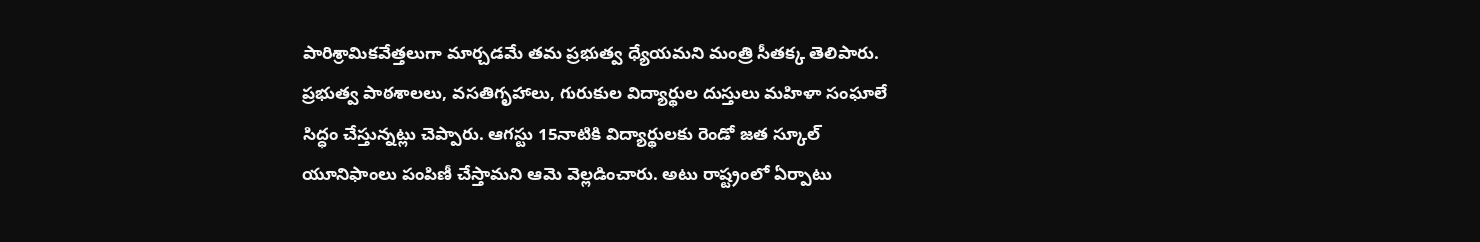పారిశ్రామికవేత్తలుగా మార్చడమే తమ ప్రభుత్వ ధ్యేయమని మంత్రి సీతక్క తెలిపారు. ప్రభుత్వ పాఠశాలలు, వసతిగృహాలు, గురుకుల విద్యార్థుల దుస్తులు మహిళా సంఘాలే సిద్ధం చేస్తున్నట్లు చెప్పారు. ఆగస్టు 15నాటికి విద్యార్థులకు రెండో జత స్కూల్ యూనిఫాంలు పంపిణీ చేస్తామని ఆమె వెల్లడించారు. అటు రాష్ట్రంలో ఏర్పాటు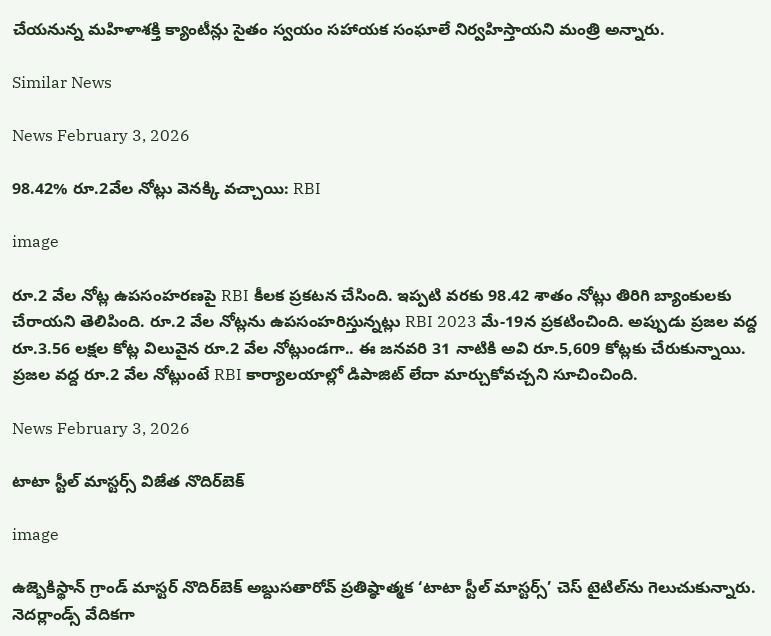చేయనున్న మహిళాశక్తి క్యాంటీన్లు సైతం స్వయం సహాయక సంఘాలే నిర్వహిస్తాయని మంత్రి అన్నారు.

Similar News

News February 3, 2026

98.42% రూ.2వేల నోట్లు వెనక్కి వచ్చాయి: RBI

image

రూ.2 వేల నోట్ల ఉపసంహరణపై RBI కీలక ప్రకటన చేసింది. ఇప్పటి వరకు 98.42 శాతం నోట్లు తిరిగి బ్యాంకులకు చేరాయని తెలిపింది. రూ.2 వేల నోట్లను ఉపసంహరిస్తున్నట్లు RBI 2023 మే-19న ప్రకటించింది. అప్పుడు ప్రజల వద్ద రూ.3.56 లక్షల కోట్ల విలువైన రూ.2 వేల నోట్లుండగా.. ఈ జనవరి 31 నాటికి అవి రూ.5,609 కోట్లకు చేరుకున్నాయి. ప్రజల వద్ద రూ.2 వేల నోట్లుంటే RBI కార్యాలయాల్లో డిపాజిట్ లేదా మార్చుకోవచ్చని సూచించింది.

News February 3, 2026

టాటా స్టీల్‌ మాస్టర్స్‌ విజేత నొదిర్‌బెక్‌

image

ఉజ్బెకిస్థాన్‌ గ్రాండ్‌ మాస్టర్‌ నొదిర్‌బెక్‌ అబ్దుసతారోవ్‌ ప్రతిష్ఠాత్మక ‘టాటా స్టీల్‌ మాస్టర్స్‌’ చెస్‌ టైటిల్‌ను గెలుచుకున్నారు. నెదర్లాండ్స్‌ వేదికగా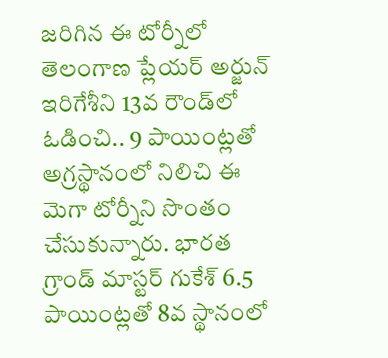జరిగిన ఈ టోర్నీలో తెలంగాణ ప్లేయర్ అర్జున్ ఇరిగేశీని 13వ రౌండ్‌లో ఓడించి.. 9 పాయింట్లతో అగ్రస్థానంలో నిలిచి ఈ మెగా టోర్నీని సొంతం చేసుకున్నారు. భారత గ్రాండ్ మాస్టర్ గుకేశ్‌ 6.5 పాయింట్లతో 8వ స్థానంలో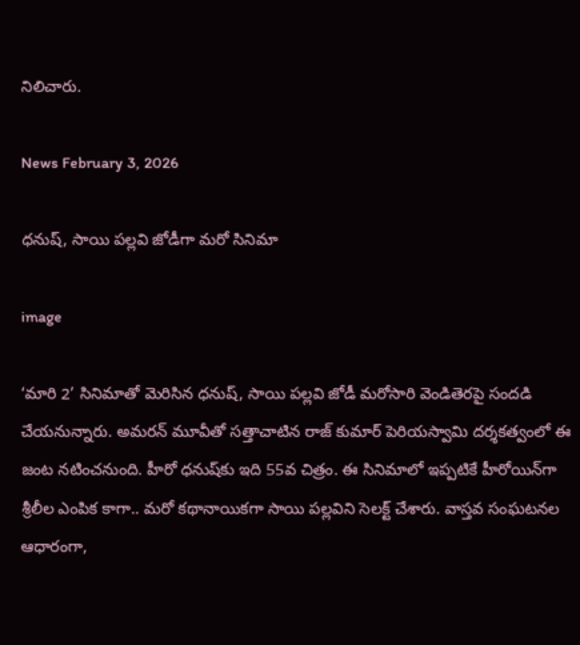నిలిచారు.

News February 3, 2026

ధనుష్, సాయి పల్లవి జోడీగా మరో సినిమా

image

‘మారి 2’ సినిమాతో మెరిసిన ధనుష్, సాయి పల్లవి జోడీ మరోసారి వెండితెరపై సందడి చేయనున్నారు. అమరన్ మూవీతో సత్తాచాటిన రాజ్‌ కుమార్ పెరియస్వామి దర్శకత్వంలో ఈ జంట నటించనుంది. హీరో ధనుష్‌కు ఇది 55వ చిత్రం. ఈ సినిమాలో ఇప్పటికే హీరోయిన్‌గా శ్రీలీల ఎంపిక కాగా.. మరో కథానాయికగా సాయి పల్లవిని సెలక్ట్ చేశారు. వాస్తవ సంఘటనల ఆధారంగా,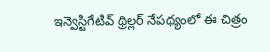ఇన్వెస్టిగేటివ్ థ్రిల్లర్ నేపథ్యంలో ఈ చిత్రం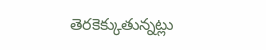తెరకెక్కుతున్నట్లు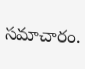సమాచారం.